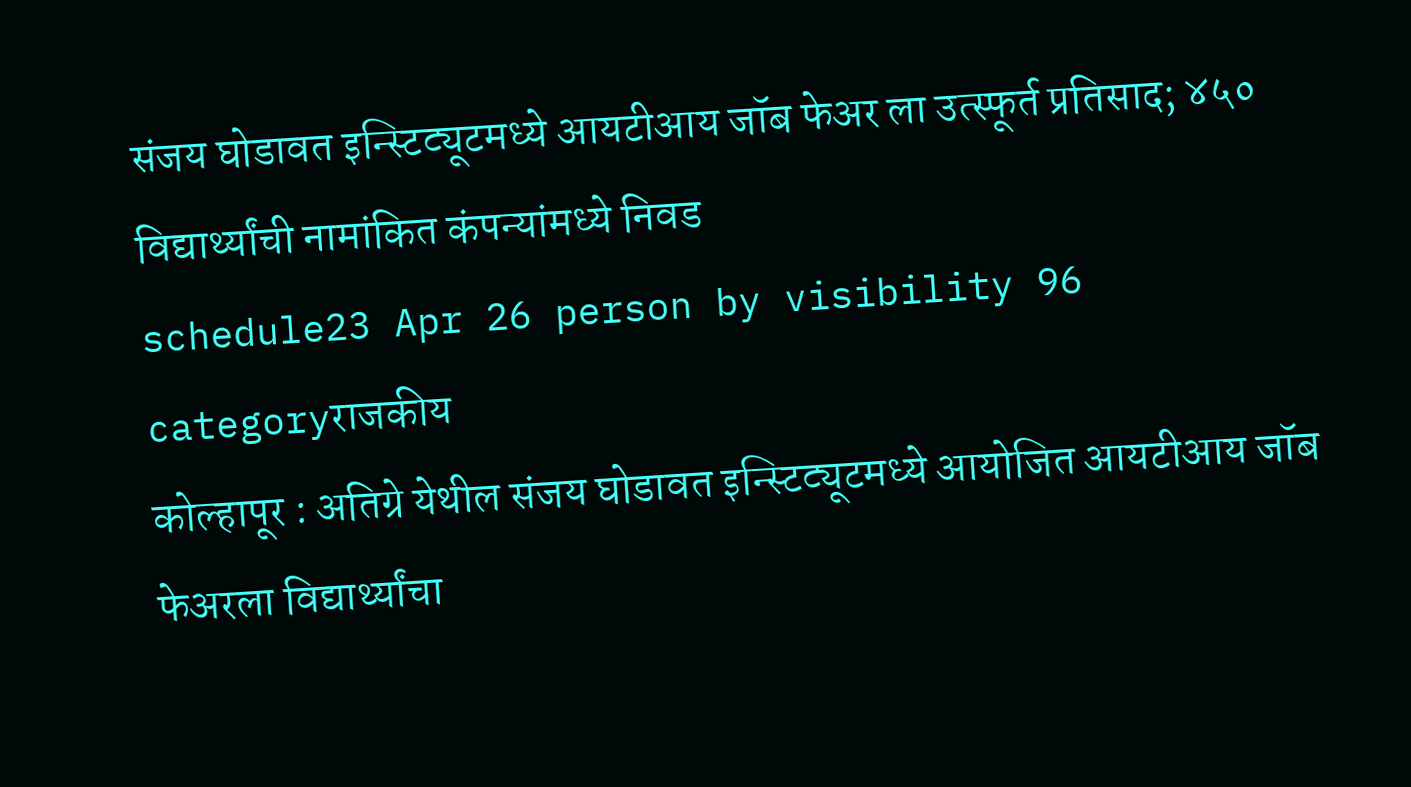संजय घोडावत इन्स्टिट्यूटमध्ये आयटीआय जॉब फेअर ला उत्स्फूर्त प्रतिसाद; ४५० विद्यार्थ्यांची नामांकित कंपन्यांमध्ये निवड
schedule23 Apr 26 person by visibility 96 categoryराजकीय
कोल्हापूर : अतिग्रे येथील संजय घोडावत इन्स्टिट्यूटमध्ये आयोजित आयटीआय जॉब फेअरला विद्यार्थ्यांचा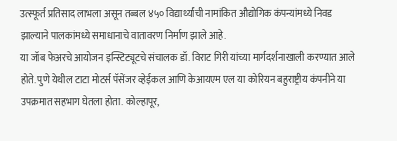उत्स्फूर्त प्रतिसाद लाभला असून तब्बल ४५० विद्यार्थ्यांची नामांकित औद्योगिक कंपन्यांमध्ये निवड झाल्याने पालकांमध्ये समाधानाचे वातावरण निर्माण झाले आहे.
या जॉब फेअरचे आयोजन इन्स्टिट्यूटचे संचालक डॉ. विराट गिरी यांच्या मार्गदर्शनाखाली करण्यात आले होते. पुणे येथील टाटा मोटर्स पॅसेंजर व्हेईकल आणि केआयएम एल या कोरियन बहुराष्ट्रीय कंपनीने या उपक्रमात सहभाग घेतला होता. कोल्हापूर,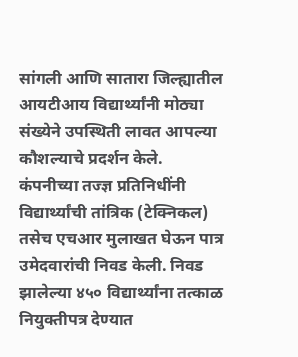सांगली आणि सातारा जिल्ह्यातील आयटीआय विद्यार्थ्यांनी मोठ्या संख्येने उपस्थिती लावत आपल्या कौशल्याचे प्रदर्शन केले.
कंपनीच्या तज्ज्ञ प्रतिनिधींनी विद्यार्थ्यांची तांत्रिक (टेक्निकल) तसेच एचआर मुलाखत घेऊन पात्र उमेदवारांची निवड केली. निवड झालेल्या ४५० विद्यार्थ्यांना तत्काळ नियुक्तीपत्र देण्यात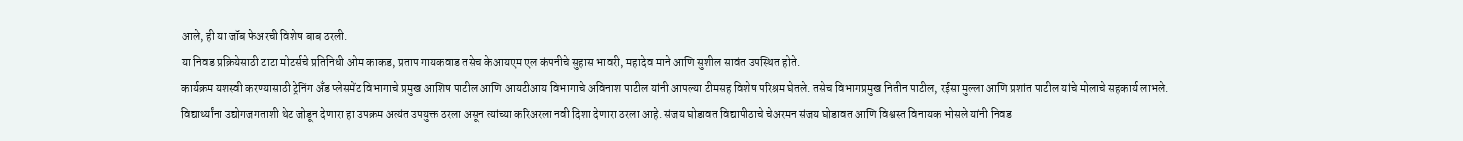आले, ही या जॉब फेअरची विशेष बाब ठरली.
या निवड प्रक्रियेसाठी टाटा मोटर्सचे प्रतिनिधी ओम काकड, प्रताप गायकवाड तसेच केआयएम एल कंपनीचे सुहास भावरी, महादेव माने आणि सुशील सावंत उपस्थित होते.
कार्यक्रम यशस्वी करण्यासाठी ट्रेनिंग अँड प्लेसमेंट विभागाचे प्रमुख आशिष पाटील आणि आयटीआय विभागाचे अविनाश पाटील यांनी आपल्या टीमसह विशेष परिश्रम घेतले. तसेच विभागप्रमुख नितीन पाटील, रईसा मुल्ला आणि प्रशांत पाटील यांचे मोलाचे सहकार्य लाभले.
विद्यार्थ्यांना उद्योगजगताशी थेट जोडून देणारा हा उपक्रम अत्यंत उपयुक्त ठरला असून त्यांच्या करिअरला नवी दिशा देणारा ठरला आहे. संजय घोडावत विद्यापीठाचे चेअरमन संजय घोडावत आणि विश्वस्त विनायक भोसले यांनी निवड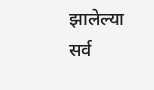झालेल्या सर्व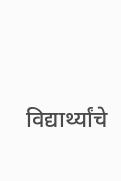विद्यार्थ्यांचे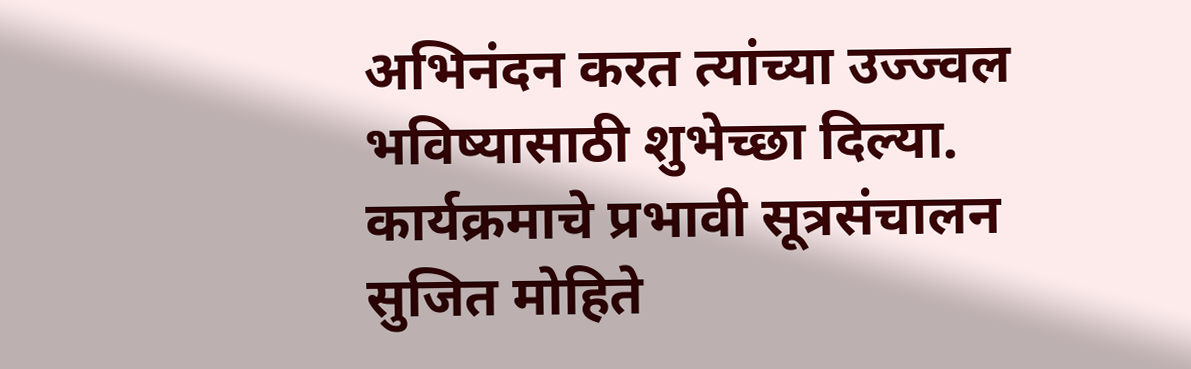अभिनंदन करत त्यांच्या उज्ज्वल भविष्यासाठी शुभेच्छा दिल्या.
कार्यक्रमाचे प्रभावी सूत्रसंचालन सुजित मोहिते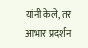यांनी केले, तर आभार प्रदर्शन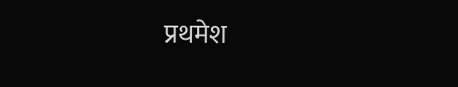प्रथमेश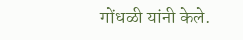गोंधळी यांनी केले.